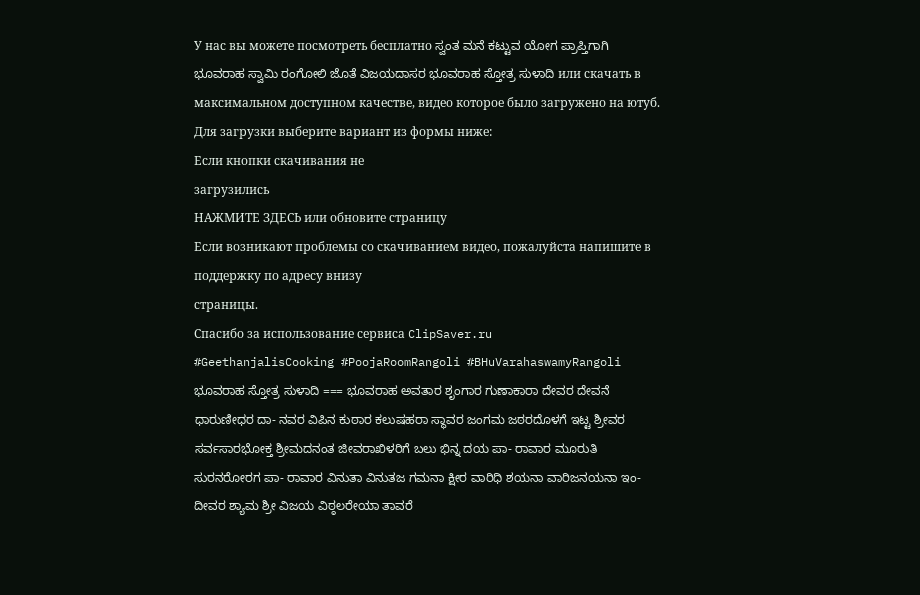У нас вы можете посмотреть бесплатно ಸ್ವಂತ ಮನೆ ಕಟ್ಟುವ ಯೋಗ ಪ್ರಾಪ್ತಿಗಾಗಿ ಭೂವರಾಹ ಸ್ವಾಮಿ ರಂಗೋಲಿ ಜೊತೆ ವಿಜಯದಾಸರ ಭೂವರಾಹ ಸ್ತೋತ್ರ ಸುಳಾದಿ или скачать в максимальном доступном качестве, видео которое было загружено на ютуб. Для загрузки выберите вариант из формы ниже:
Если кнопки скачивания не
загрузились
НАЖМИТЕ ЗДЕСЬ или обновите страницу
Если возникают проблемы со скачиванием видео, пожалуйста напишите в поддержку по адресу внизу
страницы.
Спасибо за использование сервиса ClipSaver.ru
#GeethanjalisCooking #PoojaRoomRangoli #BHuVarahaswamyRangoli ಭೂವರಾಹ ಸ್ತೋತ್ರ ಸುಳಾದಿ === ಭೂವರಾಹ ಅವತಾರ ಶೃಂಗಾರ ಗುಣಾಕಾರಾ ದೇವರ ದೇವನೆ ಧಾರುಣೀಧರ ದಾ- ನವರ ವಿಪಿನ ಕುಠಾರ ಕಲುಷಹರಾ ಸ್ಥಾವರ ಜಂಗಮ ಜಠರದೊಳಗೆ ಇಟ್ಟ ಶ್ರೀವರ ಸರ್ವಸಾರಭೋಕ್ತ ಶ್ರೀಮದನಂತ ಜೀವರಾಖಿಳರಿಗೆ ಬಲು ಭಿನ್ನ ದಯ ಪಾ- ರಾವಾರ ಮೂರುತಿ ಸುರನರೋರಗ ಪಾ- ರಾವಾರ ವಿನುತಾ ವಿನುತಜ ಗಮನಾ ಕ್ಷೀರ ವಾರಿಧಿ ಶಯನಾ ವಾರಿಜನಯನಾ ಇಂ- ದೀವರ ಶ್ಯಾಮ ಶ್ರೀ ವಿಜಯ ವಿಠ್ಠಲರೇಯಾ ತಾವರೆ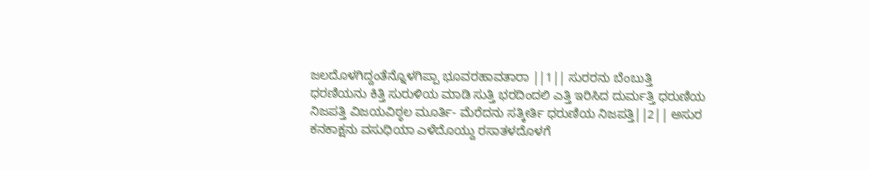ಜಲದೊಳಗಿದ್ದಂತೆನ್ನೊಳಗಿಪ್ಪಾ ಭೂವರಹಾವತಾರಾ ||1|| ಸುರರನು ಬೆಂಬುತ್ತಿ ಧರಣಿಯನು ಕಿತ್ತಿ ಸುರುಳಿಯ ಮಾಡಿ ಸುತ್ತಿ ಭರದಿಂದಲಿ ಎತ್ತಿ ಇರಿಸಿದ ದುರ್ಮತ್ತಿ ಧರುಣಿಯ ನಿಜಪತ್ತಿ ವಿಜಯವಿಠ್ಠಲ ಮೂರ್ತಿ- ಮೆರೆದನು ಸತ್ಕೀರ್ತಿ ಧರುಣಿಯ ನಿಜಪತ್ತಿ||2|| ಅಸುರ ಕನಕಾಕ್ಷನು ವಸುಧಿಯಾ ಎಳೆದೊಯ್ದು ರಸಾತಳದೊಳಗೆ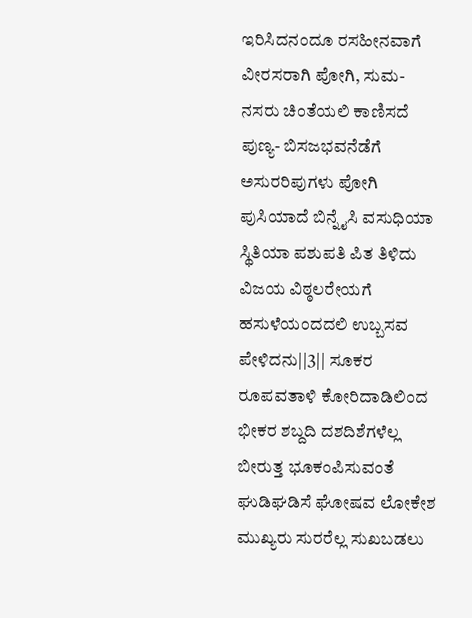ಇರಿಸಿದನಂದೂ ರಸಹೀನವಾಗೆ ವೀರಸರಾಗಿ ಪೋಗಿ, ಸುಮ- ನಸರು ಚಿಂತೆಯಲಿ ಕಾಣಿಸದೆ ಪುಣ್ಯ- ಬಿಸಜಭವನೆಡೆಗೆ ಅಸುರರಿಪುಗಳು ಪೋಗಿ ಪುಸಿಯಾದೆ ಬಿನ್ನೈಸಿ ವಸುಧಿಯಾ ಸ್ಥಿತಿಯಾ ಪಶುಪತಿ ಪಿತ ತಿಳಿದು ವಿಜಯ ವಿಠ್ಠಲರೇಯಗೆ ಹಸುಳೆಯಂದದಲಿ ಉಬ್ಬಸವ ಪೇಳಿದನು||3|| ಸೂಕರ ರೂಪವತಾಳಿ ಕೋರಿದಾಡಿಲಿಂದ ಭೀಕರ ಶಬ್ದದಿ ದಶದಿಶೆಗಳೆಲ್ಲ ಬೀರುತ್ತ ಭೂಕಂಪಿಸುವಂತೆ ಘುಡಿಘಡಿಸೆ ಘೋಷವ ಲೋಕೇಶ ಮುಖ್ಯರು ಸುರರೆಲ್ಲ ಸುಖಬಡಲು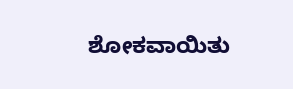ಶೋಕವಾಯಿತು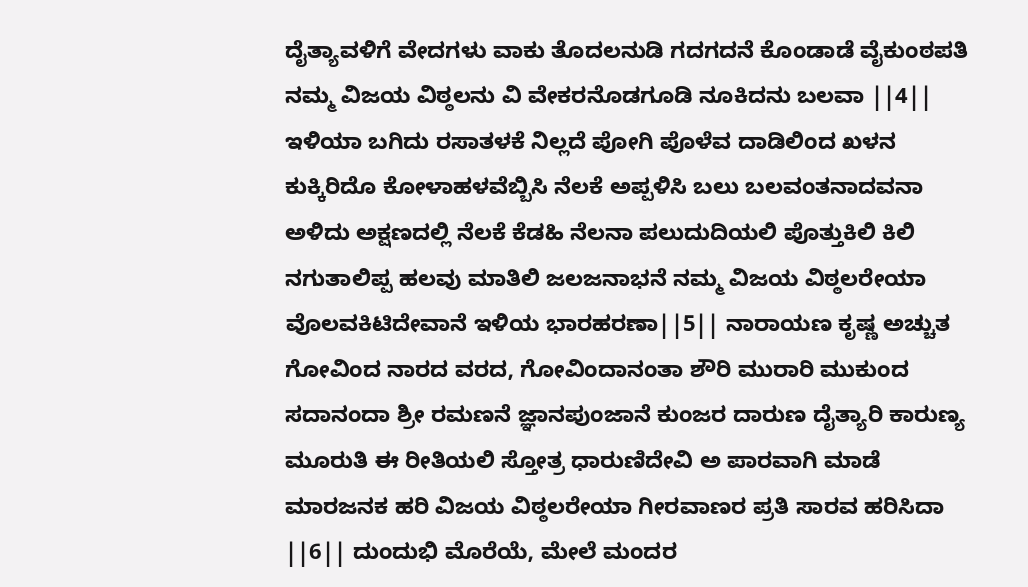ದೈತ್ಯಾವಳಿಗೆ ವೇದಗಳು ವಾಕು ತೊದಲನುಡಿ ಗದಗದನೆ ಕೊಂಡಾಡೆ ವೈಕುಂಠಪತಿ ನಮ್ಮ ವಿಜಯ ವಿಠ್ಠಲನು ವಿ ವೇಕರನೊಡಗೂಡಿ ನೂಕಿದನು ಬಲವಾ ||4|| ಇಳಿಯಾ ಬಗಿದು ರಸಾತಳಕೆ ನಿಲ್ಲದೆ ಪೋಗಿ ಪೊಳೆವ ದಾಡಿಲಿಂದ ಖಳನ ಕುಕ್ಕಿರಿದೊ ಕೋಳಾಹಳವೆಬ್ಬಿಸಿ ನೆಲಕೆ ಅಪ್ಪಳಿಸಿ ಬಲು ಬಲವಂತನಾದವನಾ ಅಳಿದು ಅಕ್ಷಣದಲ್ಲಿ ನೆಲಕೆ ಕೆಡಹಿ ನೆಲನಾ ಪಲುದುದಿಯಲಿ ಪೊತ್ತುಕಿಲಿ ಕಿಲಿ ನಗುತಾಲಿಪ್ಪ ಹಲವು ಮಾತಿಲಿ ಜಲಜನಾಭನೆ ನಮ್ಮ ವಿಜಯ ವಿಠ್ಠಲರೇಯಾ ವೊಲವಕಿಟಿದೇವಾನೆ ಇಳಿಯ ಭಾರಹರಣಾ||5|| ನಾರಾಯಣ ಕೃಷ್ಣ ಅಚ್ಚುತ ಗೋವಿಂದ ನಾರದ ವರದ, ಗೋವಿಂದಾನಂತಾ ಶೌರಿ ಮುರಾರಿ ಮುಕುಂದ ಸದಾನಂದಾ ಶ್ರೀ ರಮಣನೆ ಜ್ಞಾನಪುಂಜಾನೆ ಕುಂಜರ ದಾರುಣ ದೈತ್ಯಾರಿ ಕಾರುಣ್ಯ ಮೂರುತಿ ಈ ರೀತಿಯಲಿ ಸ್ತೋತ್ರ ಧಾರುಣಿದೇವಿ ಅ ಪಾರವಾಗಿ ಮಾಡೆ ಮಾರಜನಕ ಹರಿ ವಿಜಯ ವಿಠ್ಠಲರೇಯಾ ಗೀರವಾಣರ ಪ್ರತಿ ಸಾರವ ಹರಿಸಿದಾ ||6|| ದುಂದುಭಿ ಮೊರೆಯೆ, ಮೇಲೆ ಮಂದರ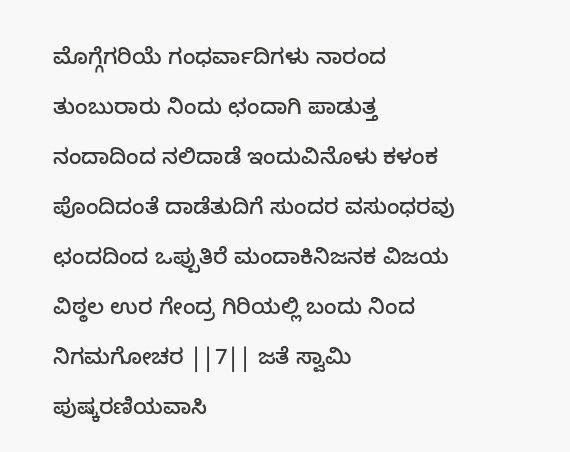ಮೊಗ್ಗೆಗರಿಯೆ ಗಂಧರ್ವಾದಿಗಳು ನಾರಂದ ತುಂಬುರಾರು ನಿಂದು ಛಂದಾಗಿ ಪಾಡುತ್ತ ನಂದಾದಿಂದ ನಲಿದಾಡೆ ಇಂದುವಿನೊಳು ಕಳಂಕ ಪೊಂದಿದಂತೆ ದಾಡೆತುದಿಗೆ ಸುಂದರ ವಸುಂಧರವು ಛಂದದಿಂದ ಒಪ್ಪುತಿರೆ ಮಂದಾಕಿನಿಜನಕ ವಿಜಯ ವಿಠ್ಠಲ ಉರ ಗೇಂದ್ರ ಗಿರಿಯಲ್ಲಿ ಬಂದು ನಿಂದ ನಿಗಮಗೋಚರ ||7|| ಜತೆ ಸ್ವಾಮಿ ಪುಷ್ಕರಣಿಯವಾಸಿ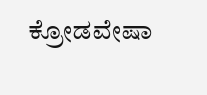ಕ್ರೋಡವೇಷಾ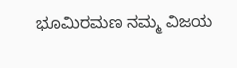ಭೂಮಿರಮಣ ನಮ್ಮ ವಿಜಯ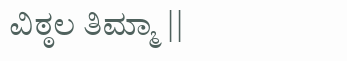ವಿಠ್ಠಲ ತಿಮ್ಮಾ ||